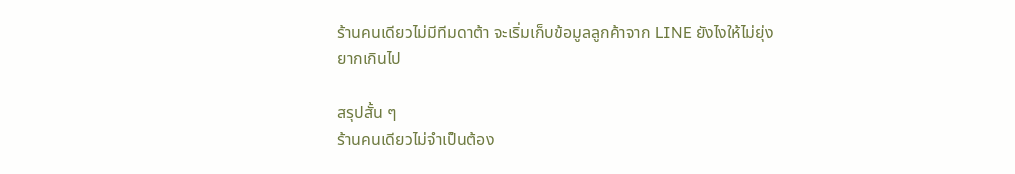ร้านคนเดียวไม่มีทีมดาต้า จะเริ่มเก็บข้อมูลลูกค้าจาก LINE ยังไงให้ไม่ยุ่งยากเกินไป

สรุปสั้น ๆ
ร้านคนเดียวไม่จำเป็นต้อง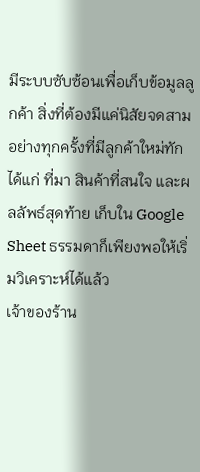มีระบบซับซ้อนเพื่อเก็บข้อมูลลูกค้า สิ่งที่ต้องมีแค่นิสัยจดสามอย่างทุกครั้งที่มีลูกค้าใหม่ทัก ได้แก่ ที่มา สินค้าที่สนใจ และผลลัพธ์สุดท้าย เก็บใน Google Sheet ธรรมดาก็เพียงพอให้เริ่มวิเคราะห์ได้แล้ว
เจ้าของร้าน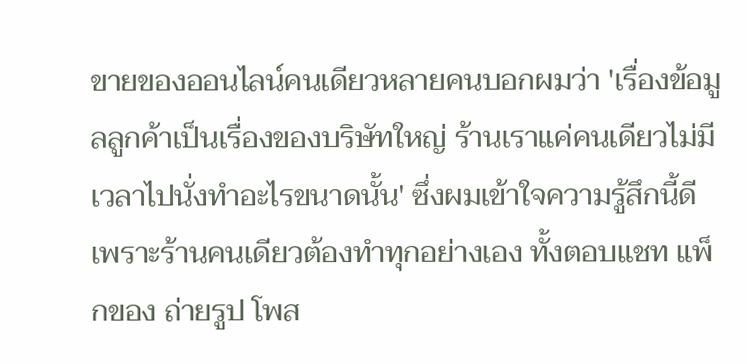ขายของออนไลน์คนเดียวหลายคนบอกผมว่า 'เรื่องข้อมูลลูกค้าเป็นเรื่องของบริษัทใหญ่ ร้านเราแค่คนเดียวไม่มีเวลาไปนั่งทำอะไรขนาดนั้น' ซึ่งผมเข้าใจความรู้สึกนี้ดี เพราะร้านคนเดียวต้องทำทุกอย่างเอง ทั้งตอบแชท แพ็กของ ถ่ายรูป โพส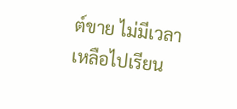ต์ขาย ไม่มีเวลาเหลือไปเรียน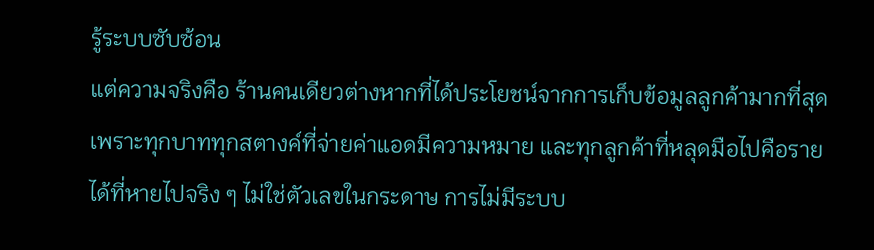รู้ระบบซับซ้อน
แต่ความจริงคือ ร้านคนเดียวต่างหากที่ได้ประโยชน์จากการเก็บข้อมูลลูกค้ามากที่สุด เพราะทุกบาททุกสตางค์ที่จ่ายค่าแอดมีความหมาย และทุกลูกค้าที่หลุดมือไปคือรายได้ที่หายไปจริง ๆ ไม่ใช่ตัวเลขในกระดาษ การไม่มีระบบ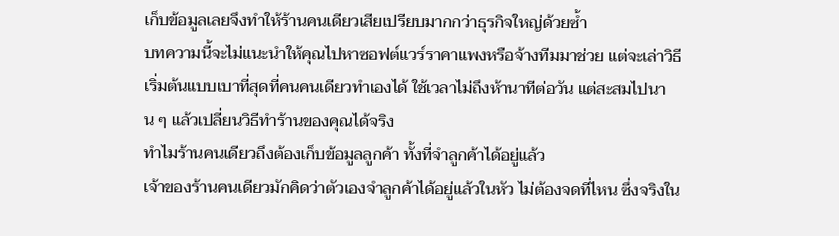เก็บข้อมูลเลยจึงทำให้ร้านคนเดียวเสียเปรียบมากกว่าธุรกิจใหญ่ด้วยซ้ำ
บทความนี้จะไม่แนะนำให้คุณไปหาซอฟต์แวร์ราคาแพงหรือจ้างทีมมาช่วย แต่จะเล่าวิธีเริ่มต้นแบบเบาที่สุดที่คนคนเดียวทำเองได้ ใช้เวลาไม่ถึงห้านาทีต่อวัน แต่สะสมไปนาน ๆ แล้วเปลี่ยนวิธีทำร้านของคุณได้จริง
ทำไมร้านคนเดียวถึงต้องเก็บข้อมูลลูกค้า ทั้งที่จำลูกค้าได้อยู่แล้ว
เจ้าของร้านคนเดียวมักคิดว่าตัวเองจำลูกค้าได้อยู่แล้วในหัว ไม่ต้องจดที่ไหน ซึ่งจริงใน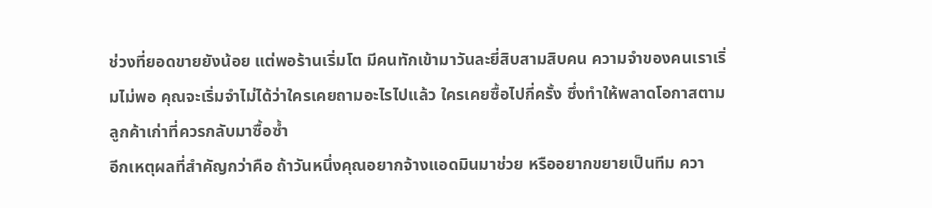ช่วงที่ยอดขายยังน้อย แต่พอร้านเริ่มโต มีคนทักเข้ามาวันละยี่สิบสามสิบคน ความจำของคนเราเริ่มไม่พอ คุณจะเริ่มจำไม่ได้ว่าใครเคยถามอะไรไปแล้ว ใครเคยซื้อไปกี่ครั้ง ซึ่งทำให้พลาดโอกาสตามลูกค้าเก่าที่ควรกลับมาซื้อซ้ำ
อีกเหตุผลที่สำคัญกว่าคือ ถ้าวันหนึ่งคุณอยากจ้างแอดมินมาช่วย หรืออยากขยายเป็นทีม ควา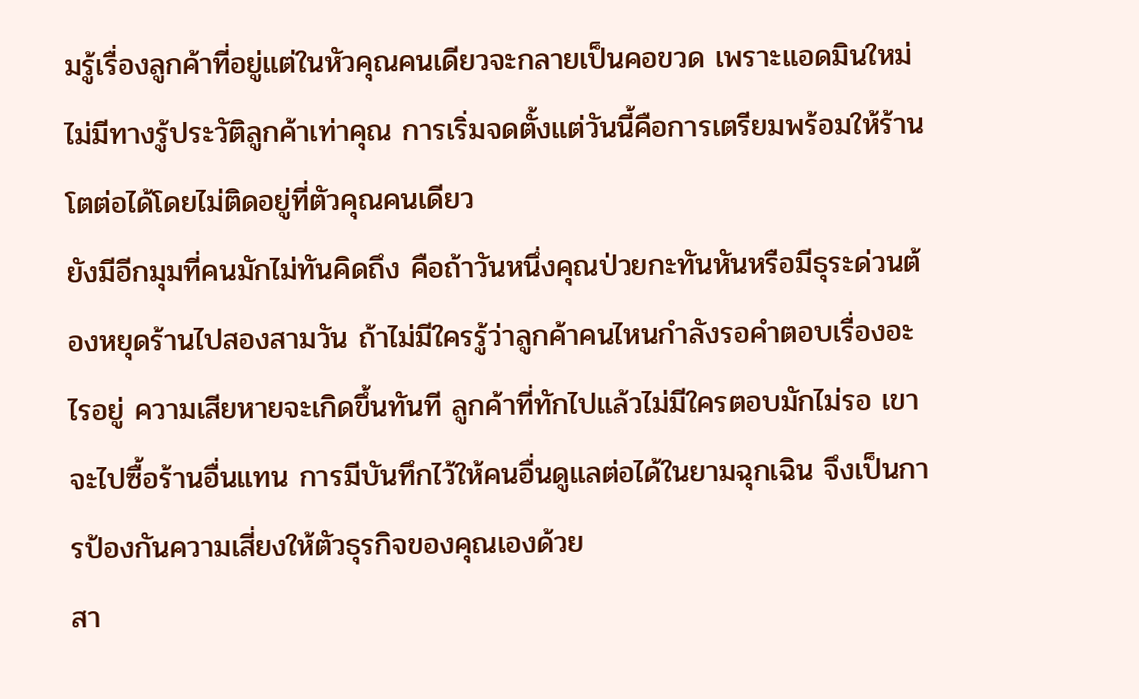มรู้เรื่องลูกค้าที่อยู่แต่ในหัวคุณคนเดียวจะกลายเป็นคอขวด เพราะแอดมินใหม่ไม่มีทางรู้ประวัติลูกค้าเท่าคุณ การเริ่มจดตั้งแต่วันนี้คือการเตรียมพร้อมให้ร้านโตต่อได้โดยไม่ติดอยู่ที่ตัวคุณคนเดียว
ยังมีอีกมุมที่คนมักไม่ทันคิดถึง คือถ้าวันหนึ่งคุณป่วยกะทันหันหรือมีธุระด่วนต้องหยุดร้านไปสองสามวัน ถ้าไม่มีใครรู้ว่าลูกค้าคนไหนกำลังรอคำตอบเรื่องอะไรอยู่ ความเสียหายจะเกิดขึ้นทันที ลูกค้าที่ทักไปแล้วไม่มีใครตอบมักไม่รอ เขาจะไปซื้อร้านอื่นแทน การมีบันทึกไว้ให้คนอื่นดูแลต่อได้ในยามฉุกเฉิน จึงเป็นการป้องกันความเสี่ยงให้ตัวธุรกิจของคุณเองด้วย
สา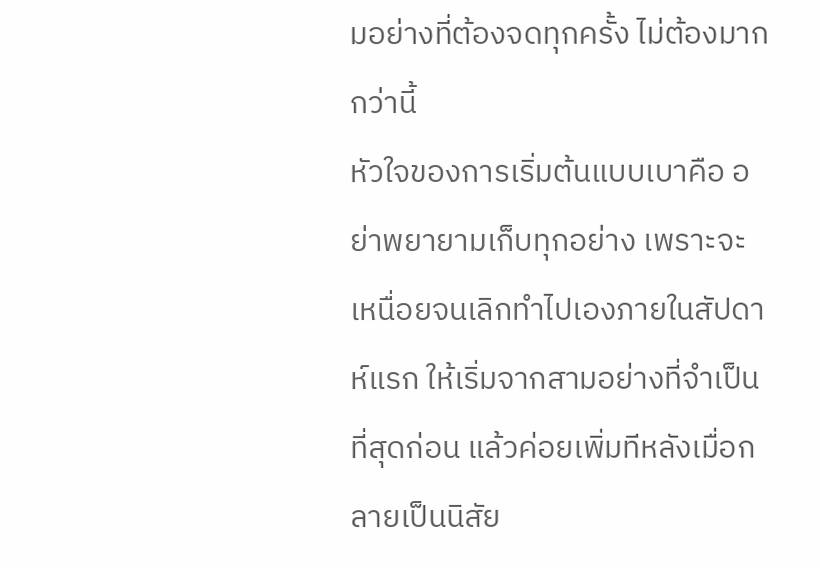มอย่างที่ต้องจดทุกครั้ง ไม่ต้องมากกว่านี้
หัวใจของการเริ่มต้นแบบเบาคือ อย่าพยายามเก็บทุกอย่าง เพราะจะเหนื่อยจนเลิกทำไปเองภายในสัปดาห์แรก ให้เริ่มจากสามอย่างที่จำเป็นที่สุดก่อน แล้วค่อยเพิ่มทีหลังเมื่อกลายเป็นนิสัย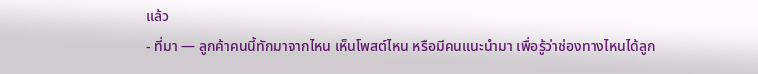แล้ว
- ที่มา — ลูกค้าคนนี้ทักมาจากไหน เห็นโพสต์ไหน หรือมีคนแนะนำมา เพื่อรู้ว่าช่องทางไหนได้ลูก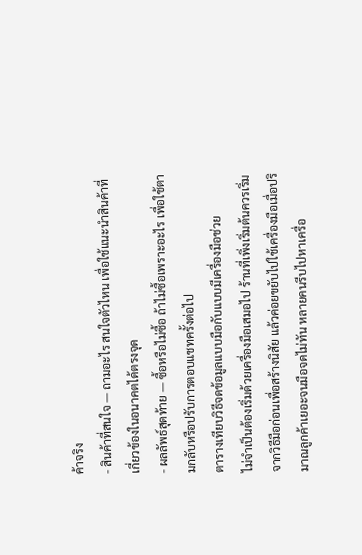ค้าจริง
- สินค้าที่สนใจ — ถามอะไร สนใจตัวไหน เพื่อใช้แนะนำสินค้าที่เกี่ยวข้องในอนาคตได้ตรงจุด
- ผลลัพธ์สุดท้าย — ซื้อหรือไม่ซื้อ ถ้าไม่ซื้อเพราะอะไร เพื่อใช้ตามกลับหรือปรับการตอบแชทครั้งต่อไป
ตารางเทียบวิธีจดข้อมูลแบบมือกับแบบมีเครื่องมือช่วย
ไม่จำเป็นต้องเริ่มด้วยเครื่องมือเสมอไป ร้านที่เพิ่งเริ่มต้นควรเริ่มจากวิธีมือก่อนเพื่อสร้างนิสัย แล้วค่อยขยับไปใช้เครื่องมือเมื่อปริมาณลูกค้าเยอะจนมือจดไม่ทัน หลายคนรีบไปหาเครื่อ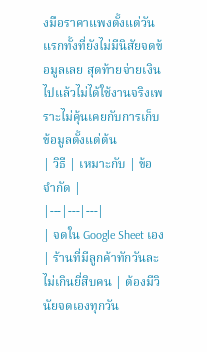งมือราคาแพงตั้งแต่วันแรกทั้งที่ยังไม่มีนิสัยจดข้อมูลเลย สุดท้ายจ่ายเงินไปแล้วไม่ได้ใช้งานจริงเพราะไม่คุ้นเคยกับการเก็บข้อมูลตั้งแต่ต้น
| วิธี | เหมาะกับ | ข้อจำกัด |
|---|---|---|
| จดใน Google Sheet เอง | ร้านที่มีลูกค้าทักวันละไม่เกินยี่สิบคน | ต้องมีวินัยจดเองทุกวัน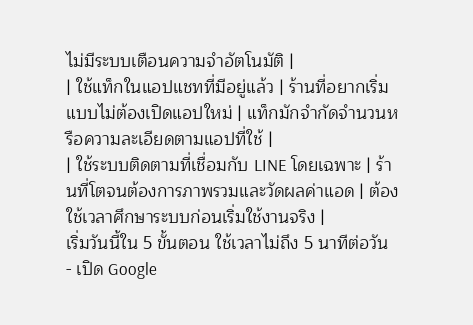ไม่มีระบบเตือนความจำอัตโนมัติ |
| ใช้แท็กในแอปแชทที่มีอยู่แล้ว | ร้านที่อยากเริ่มแบบไม่ต้องเปิดแอปใหม่ | แท็กมักจำกัดจำนวนหรือความละเอียดตามแอปที่ใช้ |
| ใช้ระบบติดตามที่เชื่อมกับ LINE โดยเฉพาะ | ร้านที่โตจนต้องการภาพรวมและวัดผลค่าแอด | ต้องใช้เวลาศึกษาระบบก่อนเริ่มใช้งานจริง |
เริ่มวันนี้ใน 5 ขั้นตอน ใช้เวลาไม่ถึง 5 นาทีต่อวัน
- เปิด Google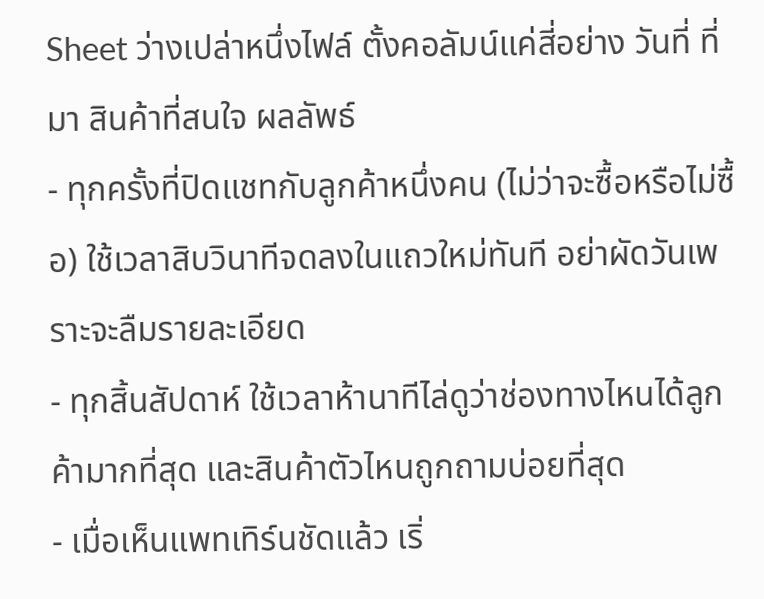Sheet ว่างเปล่าหนึ่งไฟล์ ตั้งคอลัมน์แค่สี่อย่าง วันที่ ที่มา สินค้าที่สนใจ ผลลัพธ์
- ทุกครั้งที่ปิดแชทกับลูกค้าหนึ่งคน (ไม่ว่าจะซื้อหรือไม่ซื้อ) ใช้เวลาสิบวินาทีจดลงในแถวใหม่ทันที อย่าผัดวันเพราะจะลืมรายละเอียด
- ทุกสิ้นสัปดาห์ ใช้เวลาห้านาทีไล่ดูว่าช่องทางไหนได้ลูกค้ามากที่สุด และสินค้าตัวไหนถูกถามบ่อยที่สุด
- เมื่อเห็นแพทเทิร์นชัดแล้ว เริ่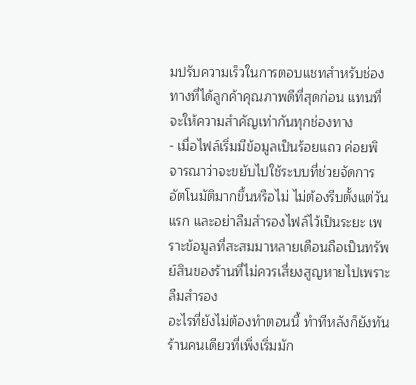มปรับความเร็วในการตอบแชทสำหรับช่องทางที่ได้ลูกค้าคุณภาพดีที่สุดก่อน แทนที่จะให้ความสำคัญเท่ากันทุกช่องทาง
- เมื่อไฟล์เริ่มมีข้อมูลเป็นร้อยแถว ค่อยพิจารณาว่าจะขยับไปใช้ระบบที่ช่วยจัดการอัตโนมัติมากขึ้นหรือไม่ ไม่ต้องรีบตั้งแต่วันแรก และอย่าลืมสำรองไฟล์ไว้เป็นระยะ เพราะข้อมูลที่สะสมมาหลายเดือนถือเป็นทรัพย์สินของร้านที่ไม่ควรเสี่ยงสูญหายไปเพราะลืมสำรอง
อะไรที่ยังไม่ต้องทำตอนนี้ ทำทีหลังก็ยังทัน
ร้านคนเดียวที่เพิ่งเริ่มมัก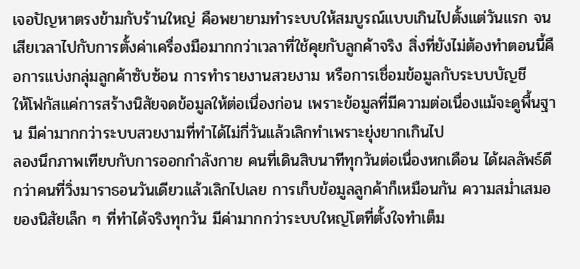เจอปัญหาตรงข้ามกับร้านใหญ่ คือพยายามทำระบบให้สมบูรณ์แบบเกินไปตั้งแต่วันแรก จนเสียเวลาไปกับการตั้งค่าเครื่องมือมากกว่าเวลาที่ใช้คุยกับลูกค้าจริง สิ่งที่ยังไม่ต้องทำตอนนี้คือการแบ่งกลุ่มลูกค้าซับซ้อน การทำรายงานสวยงาม หรือการเชื่อมข้อมูลกับระบบบัญชี
ให้โฟกัสแค่การสร้างนิสัยจดข้อมูลให้ต่อเนื่องก่อน เพราะข้อมูลที่มีความต่อเนื่องแม้จะดูพื้นฐาน มีค่ามากกว่าระบบสวยงามที่ทำได้ไม่กี่วันแล้วเลิกทำเพราะยุ่งยากเกินไป
ลองนึกภาพเทียบกับการออกกำลังกาย คนที่เดินสิบนาทีทุกวันต่อเนื่องหกเดือน ได้ผลลัพธ์ดีกว่าคนที่วิ่งมาราธอนวันเดียวแล้วเลิกไปเลย การเก็บข้อมูลลูกค้าก็เหมือนกัน ความสม่ำเสมอของนิสัยเล็ก ๆ ที่ทำได้จริงทุกวัน มีค่ามากกว่าระบบใหญ่โตที่ตั้งใจทำเต็ม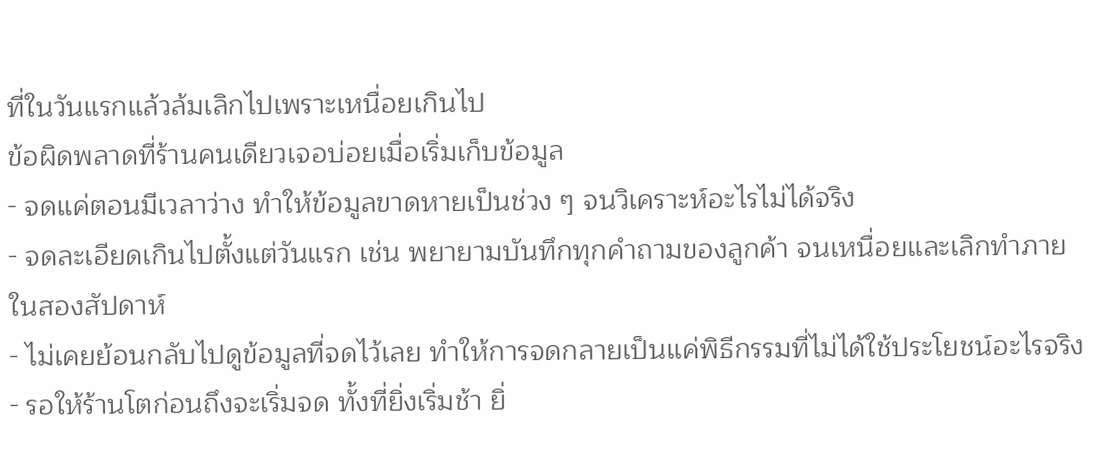ที่ในวันแรกแล้วล้มเลิกไปเพราะเหนื่อยเกินไป
ข้อผิดพลาดที่ร้านคนเดียวเจอบ่อยเมื่อเริ่มเก็บข้อมูล
- จดแค่ตอนมีเวลาว่าง ทำให้ข้อมูลขาดหายเป็นช่วง ๆ จนวิเคราะห์อะไรไม่ได้จริง
- จดละเอียดเกินไปตั้งแต่วันแรก เช่น พยายามบันทึกทุกคำถามของลูกค้า จนเหนื่อยและเลิกทำภายในสองสัปดาห์
- ไม่เคยย้อนกลับไปดูข้อมูลที่จดไว้เลย ทำให้การจดกลายเป็นแค่พิธีกรรมที่ไม่ได้ใช้ประโยชน์อะไรจริง
- รอให้ร้านโตก่อนถึงจะเริ่มจด ทั้งที่ยิ่งเริ่มช้า ยิ่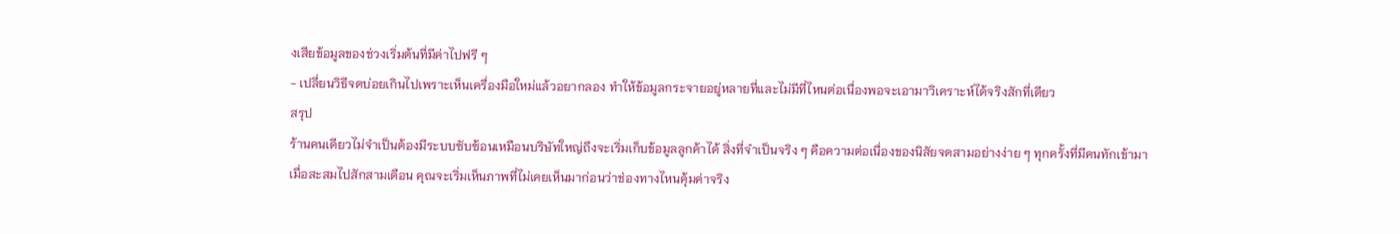งเสียข้อมูลของช่วงเริ่มต้นที่มีค่าไปฟรี ๆ
- เปลี่ยนวิธีจดบ่อยเกินไปเพราะเห็นเครื่องมือใหม่แล้วอยากลอง ทำให้ข้อมูลกระจายอยู่หลายที่และไม่มีที่ไหนต่อเนื่องพอจะเอามาวิเคราะห์ได้จริงสักที่เดียว
สรุป
ร้านคนเดียวไม่จำเป็นต้องมีระบบซับซ้อนเหมือนบริษัทใหญ่ถึงจะเริ่มเก็บข้อมูลลูกค้าได้ สิ่งที่จำเป็นจริง ๆ คือความต่อเนื่องของนิสัยจดสามอย่างง่าย ๆ ทุกครั้งที่มีคนทักเข้ามา
เมื่อสะสมไปสักสามเดือน คุณจะเริ่มเห็นภาพที่ไม่เคยเห็นมาก่อนว่าช่องทางไหนคุ้มค่าจริง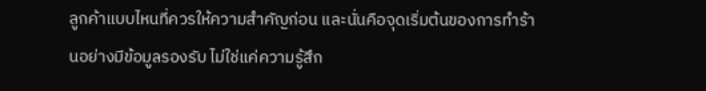ลูกค้าแบบไหนที่ควรให้ความสำคัญก่อน และนั่นคือจุดเริ่มต้นของการทำร้านอย่างมีข้อมูลรองรับ ไม่ใช่แค่ความรู้สึก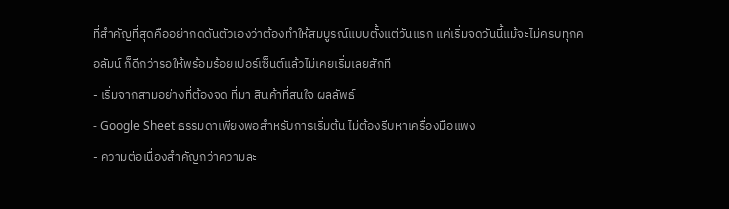ที่สำคัญที่สุดคืออย่ากดดันตัวเองว่าต้องทำให้สมบูรณ์แบบตั้งแต่วันแรก แค่เริ่มจดวันนี้แม้จะไม่ครบทุกคอลัมน์ ก็ดีกว่ารอให้พร้อมร้อยเปอร์เซ็นต์แล้วไม่เคยเริ่มเลยสักที
- เริ่มจากสามอย่างที่ต้องจด ที่มา สินค้าที่สนใจ ผลลัพธ์
- Google Sheet ธรรมดาเพียงพอสำหรับการเริ่มต้น ไม่ต้องรีบหาเครื่องมือแพง
- ความต่อเนื่องสำคัญกว่าความละ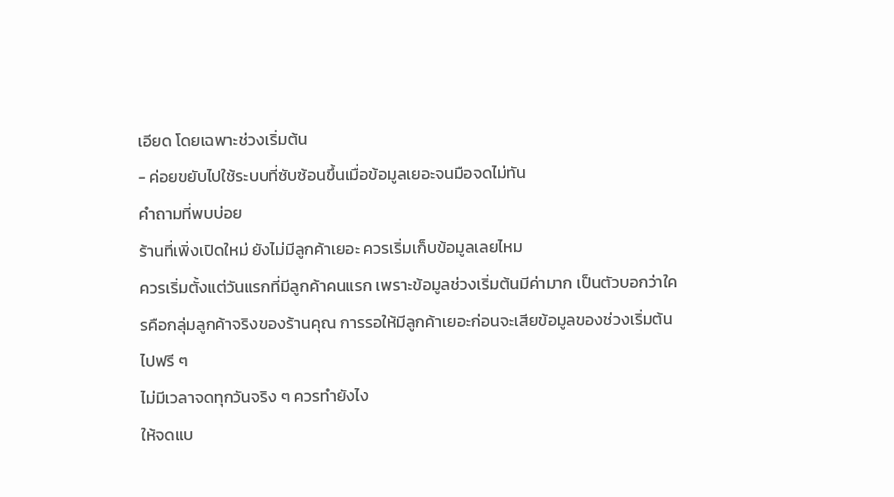เอียด โดยเฉพาะช่วงเริ่มต้น
- ค่อยขยับไปใช้ระบบที่ซับซ้อนขึ้นเมื่อข้อมูลเยอะจนมือจดไม่ทัน
คำถามที่พบบ่อย
ร้านที่เพิ่งเปิดใหม่ ยังไม่มีลูกค้าเยอะ ควรเริ่มเก็บข้อมูลเลยไหม
ควรเริ่มตั้งแต่วันแรกที่มีลูกค้าคนแรก เพราะข้อมูลช่วงเริ่มต้นมีค่ามาก เป็นตัวบอกว่าใครคือกลุ่มลูกค้าจริงของร้านคุณ การรอให้มีลูกค้าเยอะก่อนจะเสียข้อมูลของช่วงเริ่มต้นไปฟรี ๆ
ไม่มีเวลาจดทุกวันจริง ๆ ควรทำยังไง
ให้จดแบ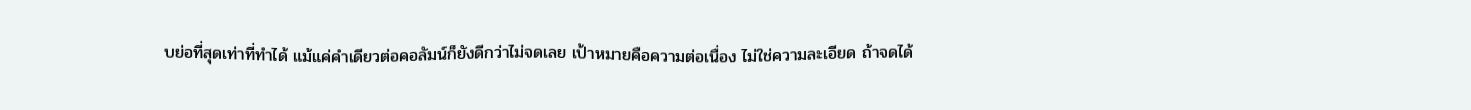บย่อที่สุดเท่าที่ทำได้ แม้แค่คำเดียวต่อคอลัมน์ก็ยังดีกว่าไม่จดเลย เป้าหมายคือความต่อเนื่อง ไม่ใช่ความละเอียด ถ้าจดได้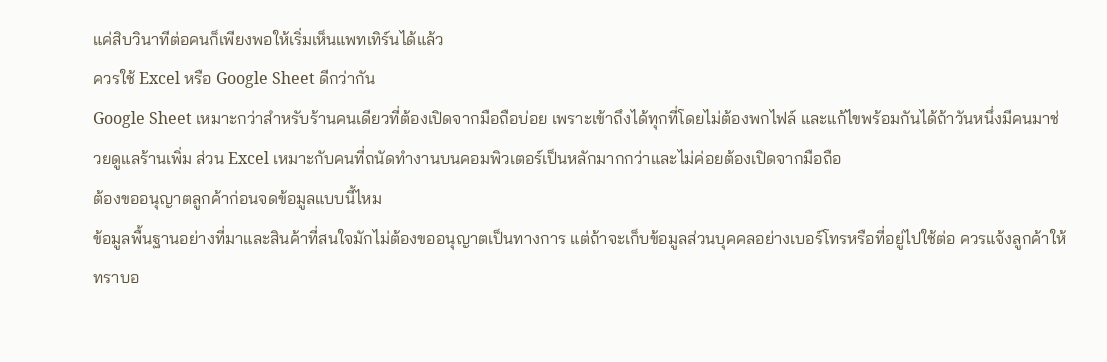แค่สิบวินาทีต่อคนก็เพียงพอให้เริ่มเห็นแพทเทิร์นได้แล้ว
ควรใช้ Excel หรือ Google Sheet ดีกว่ากัน
Google Sheet เหมาะกว่าสำหรับร้านคนเดียวที่ต้องเปิดจากมือถือบ่อย เพราะเข้าถึงได้ทุกที่โดยไม่ต้องพกไฟล์ และแก้ไขพร้อมกันได้ถ้าวันหนึ่งมีคนมาช่วยดูแลร้านเพิ่ม ส่วน Excel เหมาะกับคนที่ถนัดทำงานบนคอมพิวเตอร์เป็นหลักมากกว่าและไม่ค่อยต้องเปิดจากมือถือ
ต้องขออนุญาตลูกค้าก่อนจดข้อมูลแบบนี้ไหม
ข้อมูลพื้นฐานอย่างที่มาและสินค้าที่สนใจมักไม่ต้องขออนุญาตเป็นทางการ แต่ถ้าจะเก็บข้อมูลส่วนบุคคลอย่างเบอร์โทรหรือที่อยู่ไปใช้ต่อ ควรแจ้งลูกค้าให้ทราบอ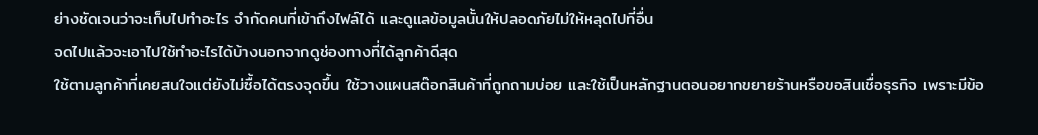ย่างชัดเจนว่าจะเก็บไปทำอะไร จำกัดคนที่เข้าถึงไฟล์ได้ และดูแลข้อมูลนั้นให้ปลอดภัยไม่ให้หลุดไปที่อื่น
จดไปแล้วจะเอาไปใช้ทำอะไรได้บ้างนอกจากดูช่องทางที่ได้ลูกค้าดีสุด
ใช้ตามลูกค้าที่เคยสนใจแต่ยังไม่ซื้อได้ตรงจุดขึ้น ใช้วางแผนสต๊อกสินค้าที่ถูกถามบ่อย และใช้เป็นหลักฐานตอนอยากขยายร้านหรือขอสินเชื่อธุรกิจ เพราะมีข้อ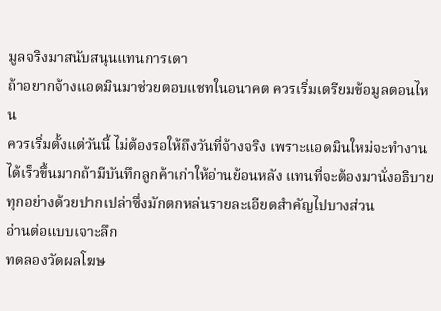มูลจริงมาสนับสนุนแทนการเดา
ถ้าอยากจ้างแอดมินมาช่วยตอบแชทในอนาคต ควรเริ่มเตรียมข้อมูลตอนไหน
ควรเริ่มตั้งแต่วันนี้ ไม่ต้องรอให้ถึงวันที่จ้างจริง เพราะแอดมินใหม่จะทำงานได้เร็วขึ้นมากถ้ามีบันทึกลูกค้าเก่าให้อ่านย้อนหลัง แทนที่จะต้องมานั่งอธิบายทุกอย่างด้วยปากเปล่าซึ่งมักตกหล่นรายละเอียดสำคัญไปบางส่วน
อ่านต่อแบบเจาะลึก
ทดลองวัดผลโฆษ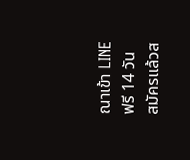ณาเข้า LINE ฟรี 14 วัน
สมัครแล้วส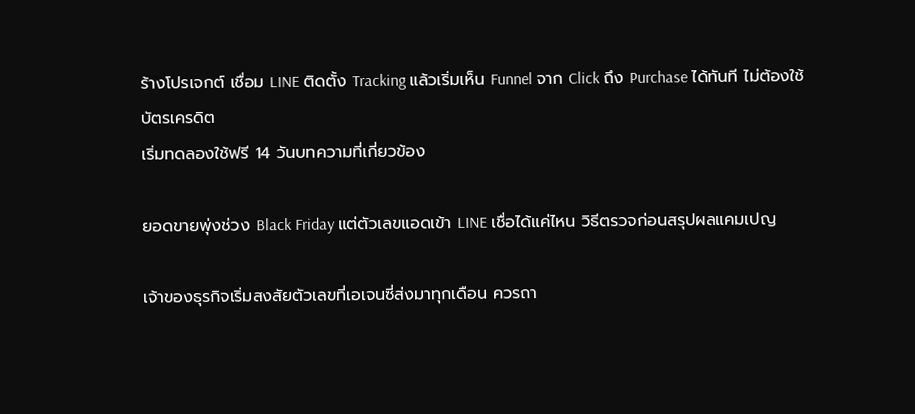ร้างโปรเจกต์ เชื่อม LINE ติดตั้ง Tracking แล้วเริ่มเห็น Funnel จาก Click ถึง Purchase ได้ทันที ไม่ต้องใช้บัตรเครดิต
เริ่มทดลองใช้ฟรี 14 วันบทความที่เกี่ยวข้อง

ยอดขายพุ่งช่วง Black Friday แต่ตัวเลขแอดเข้า LINE เชื่อได้แค่ไหน วิธีตรวจก่อนสรุปผลแคมเปญ

เจ้าของธุรกิจเริ่มสงสัยตัวเลขที่เอเจนซี่ส่งมาทุกเดือน ควรถา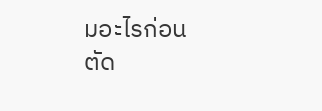มอะไรก่อนตัด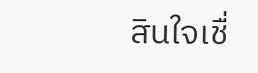สินใจเชื่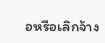อหรือเลิกจ้าง